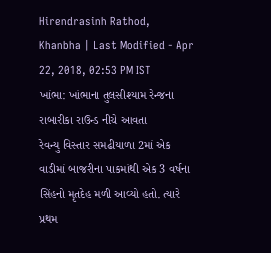Hirendrasinh Rathod, Khanbha | Last Modified - Apr 22, 2018, 02:53 PM IST
ખાંભા: ખાંભાના તુલસીશ્યામ રેન્જના રાબારીકા રાઉન્ડ નીચે આવતા
રેવન્યુ વિસ્તાર સમઢીયાળા 2માં એક વાડીમાં બાજરીના પાકમાંથી એક 3 વર્ષના
સિંહનો મૃતદેહ મળી આવ્યો હતો. ત્યારે પ્રથમ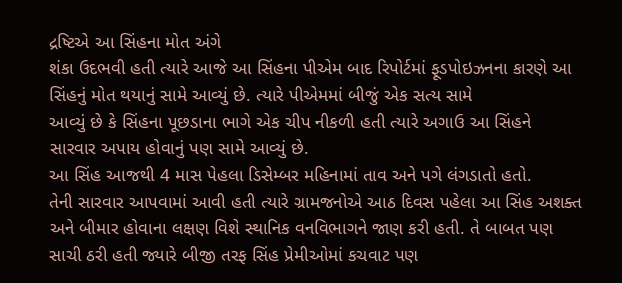દ્રષ્ટિએ આ સિંહના મોત અંગે
શંકા ઉદભવી હતી ત્યારે આજે આ સિંહના પીએમ બાદ રિપોર્ટમાં ફૂડપોઇઝનના કારણે આ
સિંહનું મોત થયાનું સામે આવ્યું છે. ત્યારે પીએમમાં બીજું એક સત્ય સામે
આવ્યું છે કે સિંહના પૂછડાના ભાગે એક ચીપ નીકળી હતી ત્યારે અગાઉ આ સિંહને
સારવાર અપાય હોવાનું પણ સામે આવ્યું છે.
આ સિંહ આજથી 4 માસ પેહલા ડિસેમ્બર મહિનામાં તાવ અને પગે લંગડાતો હતો.
તેની સારવાર આપવામાં આવી હતી ત્યારે ગ્રામજનોએ આઠ દિવસ પહેલા આ સિંહ અશક્ત
અને બીમાર હોવાના લક્ષણ વિશે સ્થાનિક વનવિભાગને જાણ કરી હતી. તે બાબત પણ
સાચી ઠરી હતી જ્યારે બીજી તરફ સિંહ પ્રેમીઓમાં કચવાટ પણ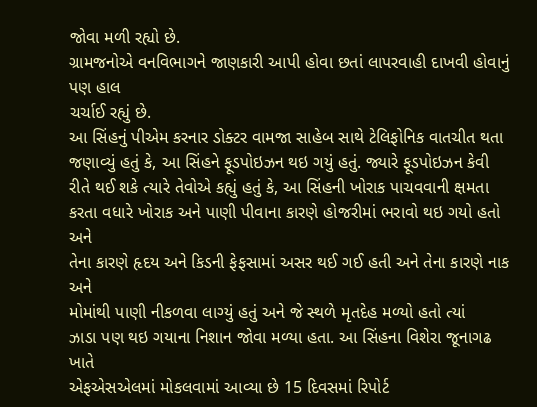જોવા મળી રહ્યો છે.
ગ્રામજનોએ વનવિભાગને જાણકારી આપી હોવા છતાં લાપરવાહી દાખવી હોવાનું પણ હાલ
ચર્ચાઈ રહ્યું છે.
આ સિંહનું પીએમ કરનાર ડોક્ટર વામજા સાહેબ સાથે ટેલિફોનિક વાતચીત થતા
જણાવ્યું હતું કે, આ સિંહને ફૂડપોઇઝન થઇ ગયું હતું. જ્યારે ફૂડપોઇઝન કેવી
રીતે થઈ શકે ત્યારે તેવોએ કહ્યું હતું કે, આ સિંહની ખોરાક પાચવવાની ક્ષમતા
કરતા વધારે ખોરાક અને પાણી પીવાના કારણે હોજરીમાં ભરાવો થઇ ગયો હતો અને
તેના કારણે હૃદય અને કિડની ફેફસામાં અસર થઈ ગઈ હતી અને તેના કારણે નાક અને
મોમાંથી પાણી નીકળવા લાગ્યું હતું અને જે સ્થળે મૃતદેહ મળ્યો હતો ત્યાં
ઝાડા પણ થઇ ગયાના નિશાન જોવા મળ્યા હતા. આ સિંહના વિશેરા જૂનાગઢ ખાતે
એફએસએલમાં મોકલવામાં આવ્યા છે 15 દિવસમાં રિપોર્ટ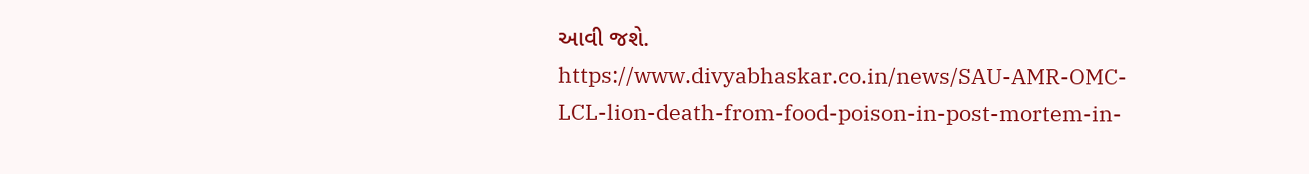આવી જશે.
https://www.divyabhaskar.co.in/news/SAU-AMR-OMC-LCL-lion-death-from-food-poison-in-post-mortem-in-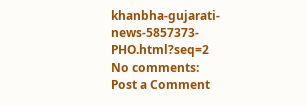khanbha-gujarati-news-5857373-PHO.html?seq=2
No comments:
Post a Comment